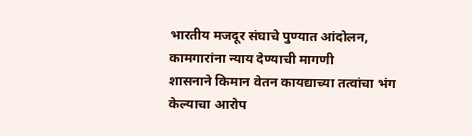भारतीय मजदूर संघाचे पुण्यात आंदोलन, कामगारांना न्याय देण्याची मागणी
शासनाने किमान वेतन कायद्याच्या तत्वांचा भंग केल्याचा आरोप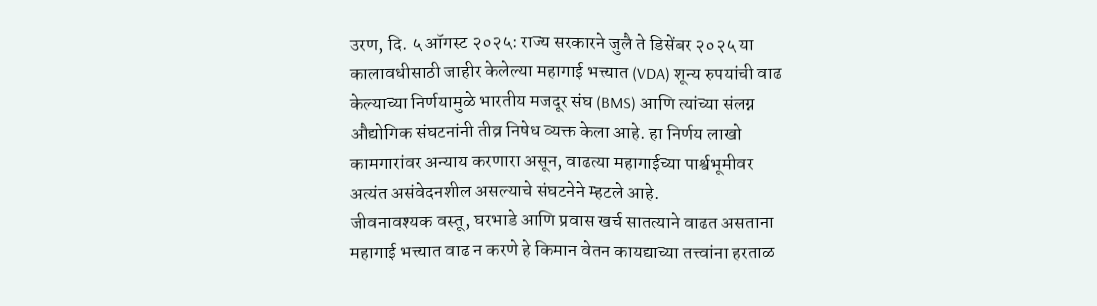उरण, दि. ५ ऑगस्ट २०२५: राज्य सरकारने जुलै ते डिसेंबर २०२५ या कालावधीसाठी जाहीर केलेल्या महागाई भत्त्यात (VDA) शून्य रुपयांची वाढ केल्याच्या निर्णयामुळे भारतीय मजदूर संघ (BMS) आणि त्यांच्या संलग्न औद्योगिक संघटनांनी तीव्र निषेध व्यक्त केला आहे. हा निर्णय लाखो कामगारांवर अन्याय करणारा असून, वाढत्या महागाईच्या पार्श्वभूमीवर अत्यंत असंवेदनशील असल्याचे संघटनेने म्हटले आहे.
जीवनावश्यक वस्तू, घरभाडे आणि प्रवास खर्च सातत्याने वाढत असताना महागाई भत्त्यात वाढ न करणे हे किमान वेतन कायद्याच्या तत्त्वांना हरताळ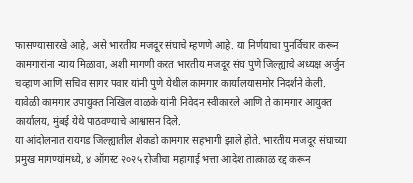फासण्यासारखे आहे, असे भारतीय मजदूर संघाचे म्हणणे आहे. या निर्णयाचा पुनर्विचार करून कामगारांना न्याय मिळावा, अशी मागणी करत भारतीय मजदूर संघ पुणे जिल्ह्याचे अध्यक्ष अर्जुन चव्हाण आणि सचिव सागर पवार यांनी पुणे येथील कामगार कार्यालयासमोर निदर्शने केली. यावेळी कामगार उपायुक्त निखिल वाळके यांनी निवेदन स्वीकारले आणि ते कामगार आयुक्त कार्यालय, मुंबई येथे पाठवण्याचे आश्वासन दिले.
या आंदोलनात रायगड जिल्ह्यातील शेकडो कामगार सहभागी झाले होते. भारतीय मजदूर संघाच्या प्रमुख मागण्यांमध्ये, ४ ऑगस्ट २०२५ रोजीचा महागाई भत्ता आदेश तात्काळ रद्द करून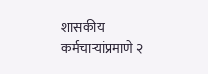शासकीय कर्मचाऱ्यांप्रमाणे २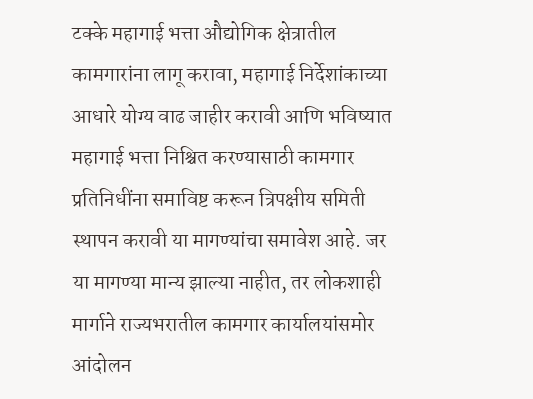टक्के महागाई भत्ता औद्योगिक क्षेत्रातील कामगारांना लागू करावा, महागाई निर्देशांकाच्या आधारे योग्य वाढ जाहीर करावी आणि भविष्यात महागाई भत्ता निश्चित करण्यासाठी कामगार प्रतिनिधींना समाविष्ट करून त्रिपक्षीय समिती स्थापन करावी या मागण्यांचा समावेश आहे. जर या मागण्या मान्य झाल्या नाहीत, तर लोकशाही मार्गाने राज्यभरातील कामगार कार्यालयांसमोर आंदोलन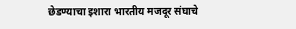छेडण्याचा इशारा भारतीय मजदूर संघाचे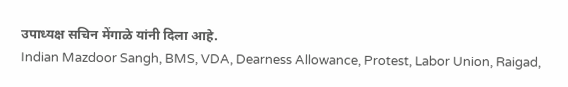उपाध्यक्ष सचिन मेंगाळे यांनी दिला आहे.
Indian Mazdoor Sangh, BMS, VDA, Dearness Allowance, Protest, Labor Union, Raigad,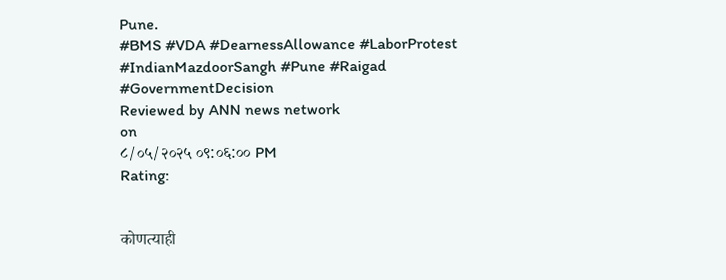Pune.
#BMS #VDA #DearnessAllowance #LaborProtest #IndianMazdoorSangh #Pune #Raigad #GovernmentDecision
Reviewed by ANN news network
on
८/०५/२०२५ ०९:०६:०० PM
Rating:


कोणत्याही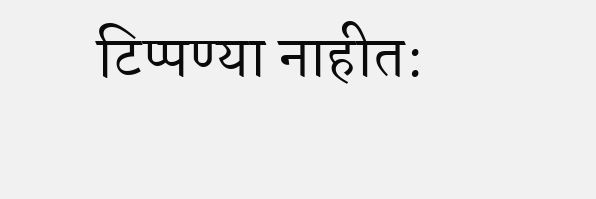टिप्पण्या नाहीत: